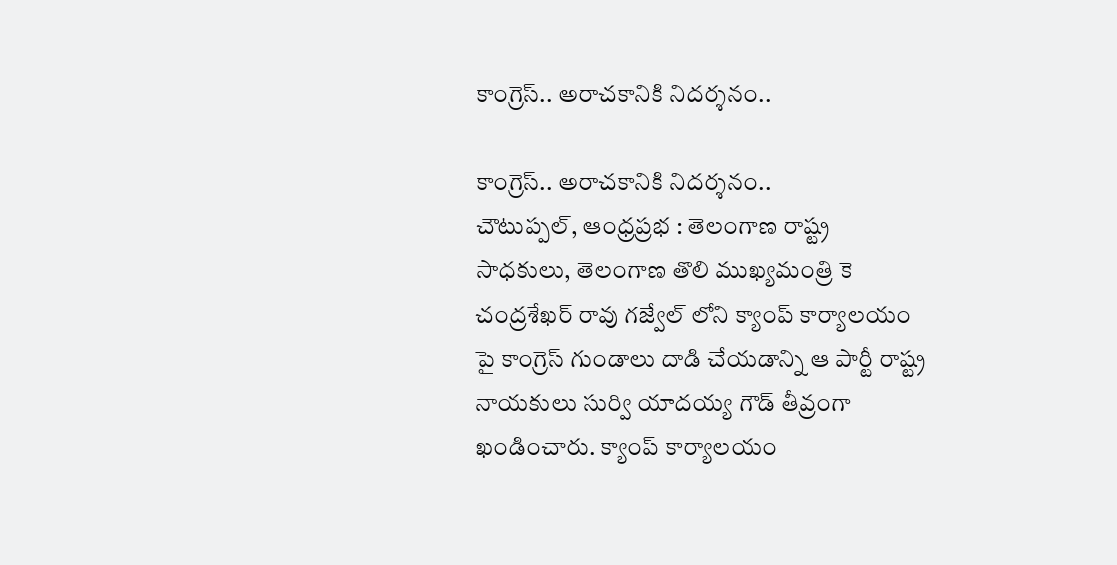కాంగ్రెస్.. అరాచకానికి నిదర్శనం..

కాంగ్రెస్.. అరాచకానికి నిదర్శనం..
చౌటుప్పల్, ఆంధ్రప్రభ : తెలంగాణ రాష్ట్ర సాధకులు, తెలంగాణ తొలి ముఖ్యమంత్రి కె చంద్రశేఖర్ రావు గజ్వేల్ లోని క్యాంప్ కార్యాలయం పై కాంగ్రెస్ గుండాలు దాడి చేయడాన్ని ఆ పార్టీ రాష్ట్ర నాయకులు సుర్వి యాదయ్య గౌడ్ తీవ్రంగా ఖండించారు. క్యాంప్ కార్యాలయం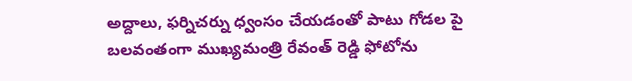అద్దాలు, ఫర్నిచర్ను ధ్వంసం చేయడంతో పాటు గోడల పై బలవంతంగా ముఖ్యమంత్రి రేవంత్ రెడ్డి ఫోటోను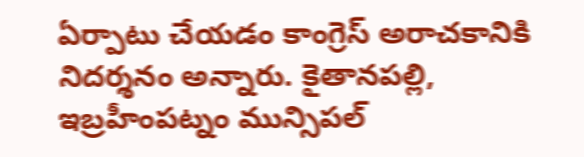ఏర్పాటు చేయడం కాంగ్రెస్ అరాచకానికి నిదర్శనం అన్నారు. కైతానపల్లి, ఇబ్రహీంపట్నం మున్సిపల్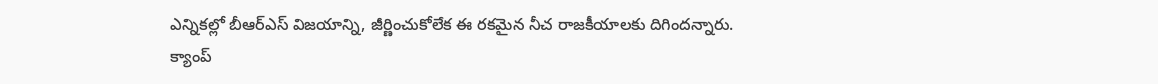ఎన్నికల్లో బీఆర్ఎస్ విజయాన్ని, జీర్ణించుకోలేక ఈ రకమైన నీచ రాజకీయాలకు దిగిందన్నారు.
క్యాంప్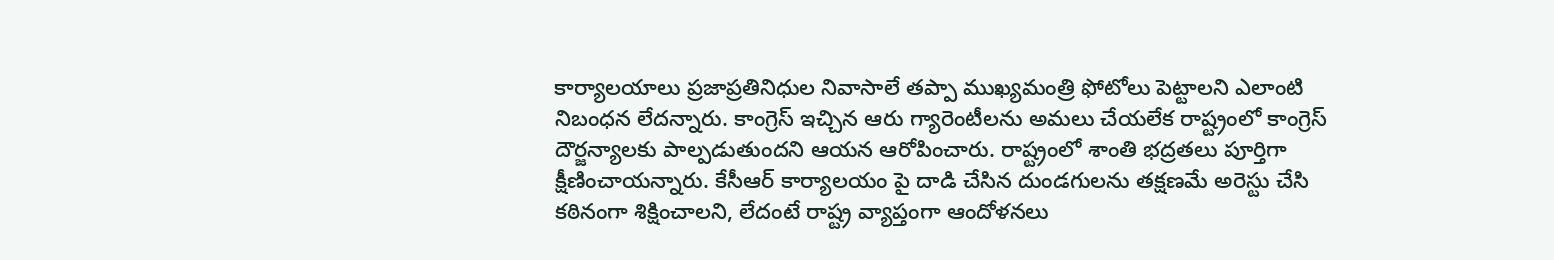కార్యాలయాలు ప్రజాప్రతినిధుల నివాసాలే తప్పా ముఖ్యమంత్రి ఫోటోలు పెట్టాలని ఎలాంటి నిబంధన లేదన్నారు. కాంగ్రెస్ ఇచ్చిన ఆరు గ్యారెంటీలను అమలు చేయలేక రాష్ట్రంలో కాంగ్రెస్ దౌర్జన్యాలకు పాల్పడుతుందని ఆయన ఆరోపించారు. రాష్ట్రంలో శాంతి భద్రతలు పూర్తిగా క్షీణించాయన్నారు. కేసీఆర్ కార్యాలయం పై దాడి చేసిన దుండగులను తక్షణమే అరెస్టు చేసి కఠినంగా శిక్షించాలని, లేదంటే రాష్ట్ర వ్యాప్తంగా ఆందోళనలు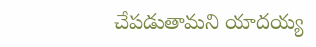చేపడుతామని యాదయ్య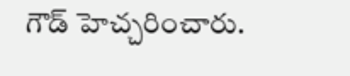గౌడ్ హెచ్చరించారు.